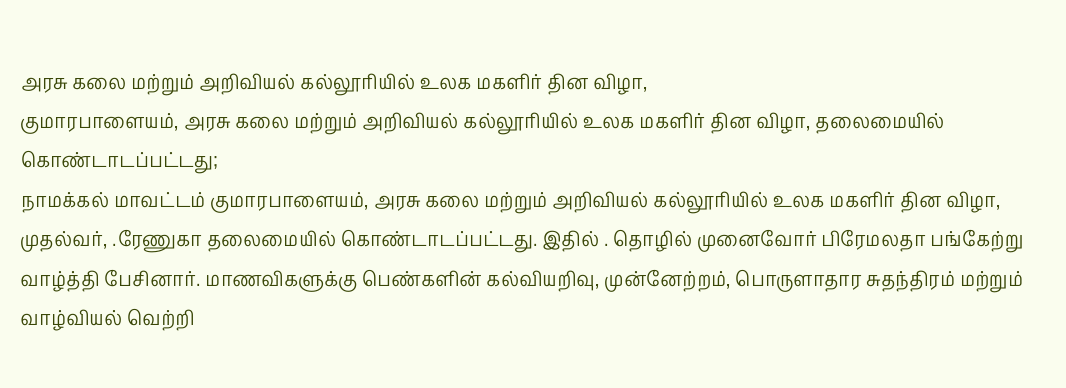அரசு கலை மற்றும் அறிவியல் கல்லூரியில் உலக மகளிர் தின விழா,
குமாரபாளையம், அரசு கலை மற்றும் அறிவியல் கல்லூரியில் உலக மகளிர் தின விழா, தலைமையில் கொண்டாடப்பட்டது;
நாமக்கல் மாவட்டம் குமாரபாளையம், அரசு கலை மற்றும் அறிவியல் கல்லூரியில் உலக மகளிர் தின விழா, முதல்வர், .ரேணுகா தலைமையில் கொண்டாடப்பட்டது. இதில் . தொழில் முனைவோர் பிரேமலதா பங்கேற்று வாழ்த்தி பேசினார். மாணவிகளுக்கு பெண்களின் கல்வியறிவு, முன்னேற்றம், பொருளாதார சுதந்திரம் மற்றும் வாழ்வியல் வெற்றி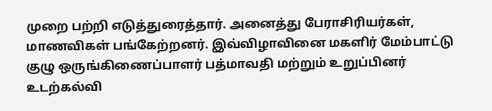முறை பற்றி எடுத்துரைத்தார். அனைத்து பேராசிரியர்கள், மாணவிகள் பங்கேற்றனர். இவ்விழாவினை மகளிர் மேம்பாட்டு குழு ஒருங்கிணைப்பாளர் பத்மாவதி மற்றும் உறுப்பினர் உடற்கல்வி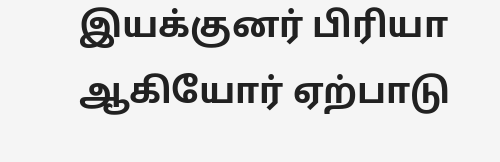இயக்குனர் பிரியா ஆகியோர் ஏற்பாடு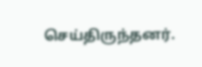செய்திருந்தனர்.